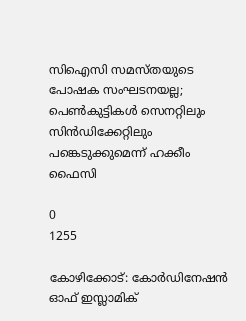സിഐസി സമസ്തയുടെ പോഷക സംഘടനയല്ല; പെണ്‍കുട്ടികള്‍ സെനറ്റിലും സിന്‍ഡിക്കേറ്റിലും പങ്കെടുക്കുമെന്ന് ഹക്കീം ഫൈസി

0
1255

കോഴിക്കോട്: കോര്‍ഡിനേഷന്‍ ഓഫ് ഇസ്ലാമിക്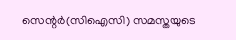സെന്റര്‍(സിഐസി) സമസ്തയുടെ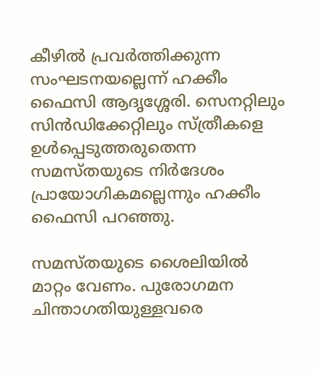കീഴില്‍ പ്രവര്‍ത്തിക്കുന്ന സംഘടനയല്ലെന്ന് ഹക്കീം ഫൈസി ആദൃശ്ശേരി. സെനറ്റിലും സിന്‍ഡിക്കേറ്റിലും സ്ത്രീകളെ ഉള്‍പ്പെടുത്തരുതെന്ന സമസ്തയുടെ നിര്‍ദേശം പ്രായോഗികമല്ലെന്നും ഹക്കീം ഫൈസി പറഞ്ഞു.

സമസ്തയുടെ ശൈലിയില്‍ മാറ്റം വേണം. പുരോഗമന ചിന്താഗതിയുള്ളവരെ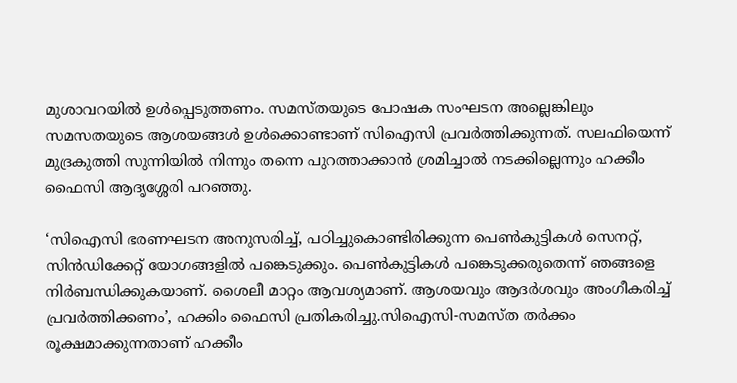മുശാവറയില്‍ ഉള്‍പ്പെടുത്തണം. സമസ്തയുടെ പോഷക സംഘടന അല്ലെങ്കിലും സമസതയുടെ ആശയങ്ങള്‍ ഉള്‍ക്കൊണ്ടാണ് സിഐസി പ്രവര്‍ത്തിക്കുന്നത്. സലഫിയെന്ന് മുദ്രകുത്തി സുന്നിയില്‍ നിന്നും തന്നെ പുറത്താക്കാന്‍ ശ്രമിച്ചാല്‍ നടക്കില്ലെന്നും ഹക്കീം ഫൈസി ആദൃശ്ശേരി പറഞ്ഞു.

‘സിഐസി ഭരണഘടന അനുസരിച്ച്, പഠിച്ചുകൊണ്ടിരിക്കുന്ന പെണ്‍കുട്ടികള്‍ സെനറ്റ്, സിന്‍ഡിക്കേറ്റ് യോഗങ്ങളില്‍ പങ്കെടുക്കും. പെണ്‍കുട്ടികള്‍ പങ്കെടുക്കരുതെന്ന് ഞങ്ങളെ നിര്‍ബന്ധിക്കുകയാണ്. ശൈലീ മാറ്റം ആവശ്യമാണ്. ആശയവും ആദര്‍ശവും അംഗീകരിച്ച് പ്രവര്‍ത്തിക്കണം’, ഹക്കിം ഫൈസി പ്രതികരിച്ചു.സിഐസി-സമസ്ത തര്‍ക്കം രൂക്ഷമാക്കുന്നതാണ് ഹക്കീം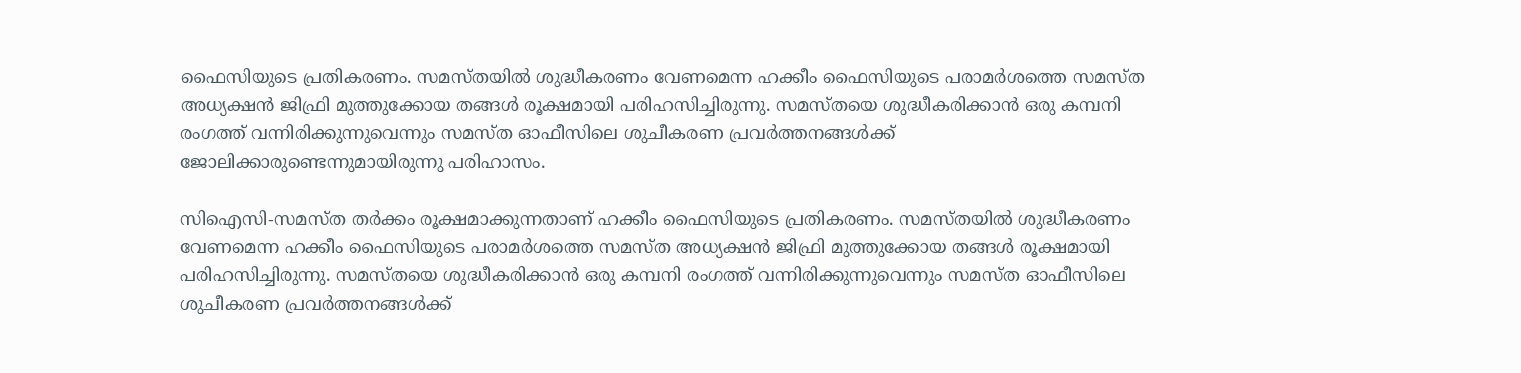ഫൈസിയുടെ പ്രതികരണം. സമസ്തയില്‍ ശുദ്ധീകരണം വേണമെന്ന ഹക്കീം ഫൈസിയുടെ പരാമര്‍ശത്തെ സമസ്ത അധ്യക്ഷന്‍ ജിഫ്രി മുത്തുക്കോയ തങ്ങള്‍ രൂക്ഷമായി പരിഹസിച്ചിരുന്നു. സമസ്തയെ ശുദ്ധീകരിക്കാന്‍ ഒരു കമ്പനി രംഗത്ത് വന്നിരിക്കുന്നുവെന്നും സമസ്ത ഓഫീസിലെ ശുചീകരണ പ്രവര്‍ത്തനങ്ങള്‍ക്ക് ജോലിക്കാരുണ്ടെന്നുമായിരുന്നു പരിഹാസം.

സിഐസി-സമസ്ത തര്‍ക്കം രൂക്ഷമാക്കുന്നതാണ് ഹക്കീം ഫൈസിയുടെ പ്രതികരണം. സമസ്തയില്‍ ശുദ്ധീകരണം വേണമെന്ന ഹക്കീം ഫൈസിയുടെ പരാമര്‍ശത്തെ സമസ്ത അധ്യക്ഷന്‍ ജിഫ്രി മുത്തുക്കോയ തങ്ങള്‍ രൂക്ഷമായി പരിഹസിച്ചിരുന്നു. സമസ്തയെ ശുദ്ധീകരിക്കാന്‍ ഒരു കമ്പനി രംഗത്ത് വന്നിരിക്കുന്നുവെന്നും സമസ്ത ഓഫീസിലെ ശുചീകരണ പ്രവര്‍ത്തനങ്ങള്‍ക്ക്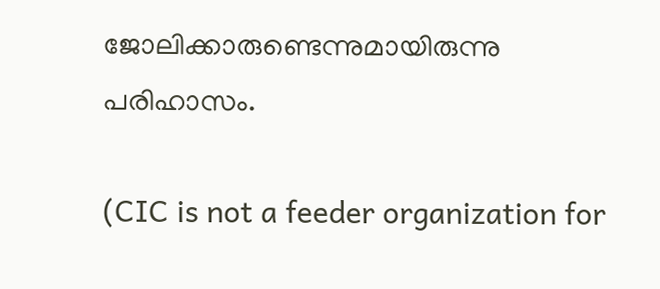ജോലിക്കാരുണ്ടെന്നുമായിരുന്നു പരിഹാസം.

(CIC is not a feeder organization for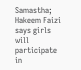Samastha; Hakeem Faizi says girls will participate in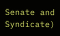Senate and Syndicate)